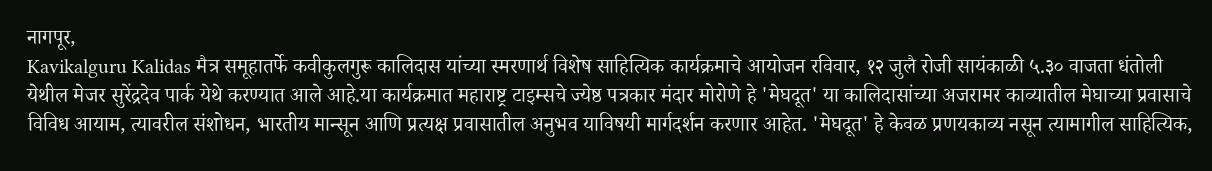नागपूर,
Kavikalguru Kalidas मैत्र समूहातर्फे कवीकुलगुरू कालिदास यांच्या स्मरणार्थ विशेष साहित्यिक कार्यक्रमाचे आयोजन रविवार, १२ जुलै रोजी सायंकाळी ५.३० वाजता धंतोली येथील मेजर सुरेंद्रदेव पार्क येथे करण्यात आले आहे.या कार्यक्रमात महाराष्ट्र टाइम्सचे ज्येष्ठ पत्रकार मंदार मोरोणे हे 'मेघदूत' या कालिदासांच्या अजरामर काव्यातील मेघाच्या प्रवासाचे विविध आयाम, त्यावरील संशोधन, भारतीय मान्सून आणि प्रत्यक्ष प्रवासातील अनुभव याविषयी मार्गदर्शन करणार आहेत. 'मेघदूत' हे केवळ प्रणयकाव्य नसून त्यामागील साहित्यिक,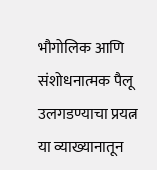भौगोलिक आणि संशोधनात्मक पैलू उलगडण्याचा प्रयत्न या व्याख्यानातून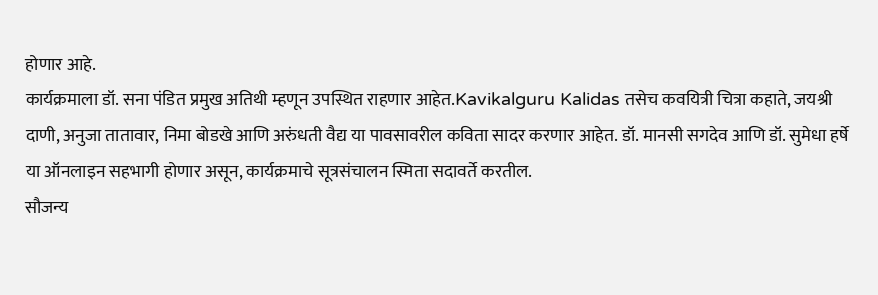होणार आहे.
कार्यक्रमाला डॉ. सना पंडित प्रमुख अतिथी म्हणून उपस्थित राहणार आहेत.Kavikalguru Kalidas तसेच कवयित्री चित्रा कहाते, जयश्री दाणी, अनुजा तातावार, निमा बोडखे आणि अरुंधती वैद्य या पावसावरील कविता सादर करणार आहेत. डॉ. मानसी सगदेव आणि डॉ. सुमेधा हर्षे या ऑनलाइन सहभागी होणार असून, कार्यक्रमाचे सूत्रसंचालन स्मिता सदावर्ते करतील.
सौजन्य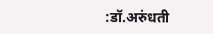:डॉ.अरुंधती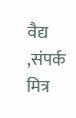वैद्य ,संपर्क मित्र